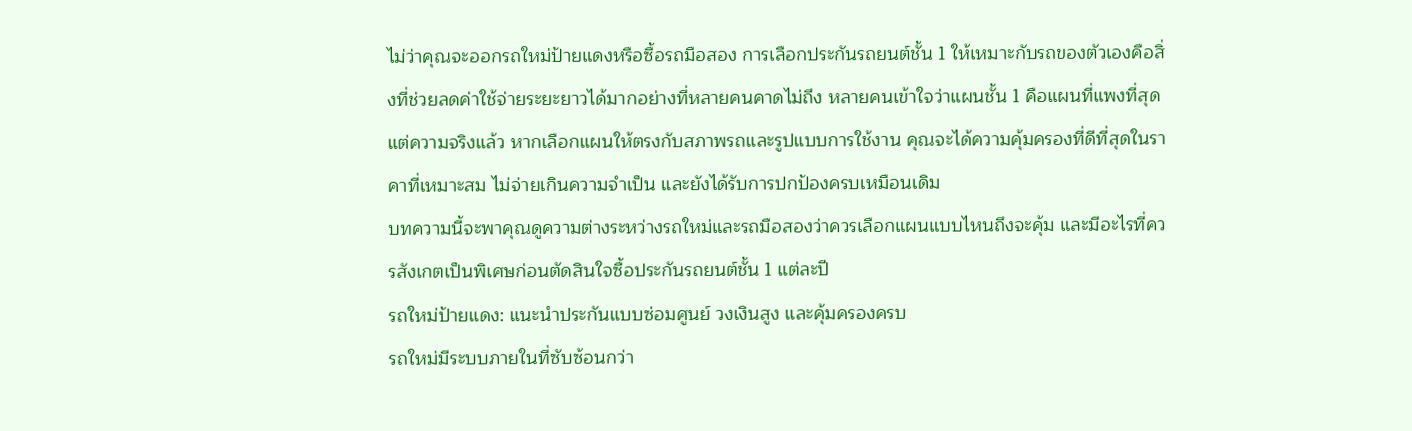ไม่ว่าคุณจะออกรถใหม่ป้ายแดงหรือซื้อรถมือสอง การเลือกประกันรถยนต์ชั้น 1 ให้เหมาะกับรถของตัวเองคือสิ่งที่ช่วยลดค่าใช้จ่ายระยะยาวได้มากอย่างที่หลายคนคาดไม่ถึง หลายคนเข้าใจว่าแผนชั้น 1 คือแผนที่แพงที่สุด แต่ความจริงแล้ว หากเลือกแผนให้ตรงกับสภาพรถและรูปแบบการใช้งาน คุณจะได้ความคุ้มครองที่ดีที่สุดในราคาที่เหมาะสม ไม่จ่ายเกินความจำเป็น และยังได้รับการปกป้องครบเหมือนเดิม
บทความนี้จะพาคุณดูความต่างระหว่างรถใหม่และรถมือสองว่าควรเลือกแผนแบบไหนถึงจะคุ้ม และมีอะไรที่ควรสังเกตเป็นพิเศษก่อนตัดสินใจซื้อประกันรถยนต์ชั้น 1 แต่ละปี
รถใหม่ป้ายแดง: แนะนำประกันแบบซ่อมศูนย์ วงเงินสูง และคุ้มครองครบ
รถใหม่มีระบบภายในที่ซับซ้อนกว่า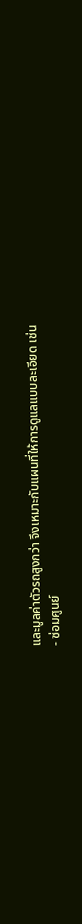และมูลค่าตัวรถสูงกว่า จึงเหมาะกับแผนที่ให้การดูแลแบบละเอียด เช่น
- ซ่อมศูนย์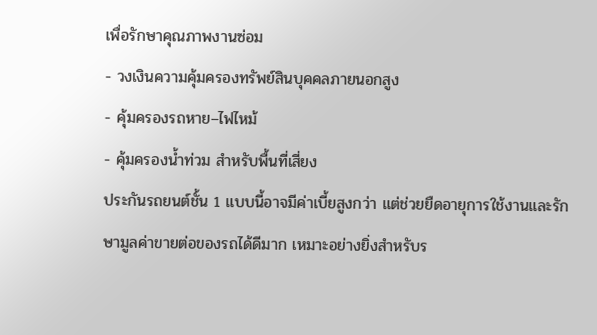เพื่อรักษาคุณภาพงานซ่อม
- วงเงินความคุ้มครองทรัพย์สินบุคคลภายนอกสูง
- คุ้มครองรถหาย–ไฟไหม้
- คุ้มครองน้ำท่วม สำหรับพื้นที่เสี่ยง
ประกันรถยนต์ชั้น 1 แบบนี้อาจมีค่าเบี้ยสูงกว่า แต่ช่วยยืดอายุการใช้งานและรักษามูลค่าขายต่อของรถได้ดีมาก เหมาะอย่างยิ่งสำหรับร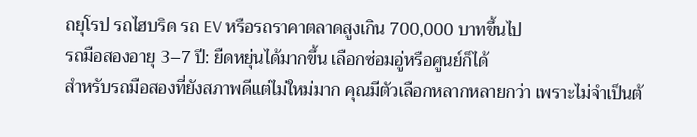ถยุโรป รถไฮบริด รถ EV หรือรถราคาตลาดสูงเกิน 700,000 บาทขึ้นไป
รถมือสองอายุ 3–7 ปี: ยืดหยุ่นได้มากขึ้น เลือกซ่อมอู่หรือศูนย์ก็ได้
สำหรับรถมือสองที่ยังสภาพดีแต่ไม่ใหม่มาก คุณมีตัวเลือกหลากหลายกว่า เพราะไม่จำเป็นต้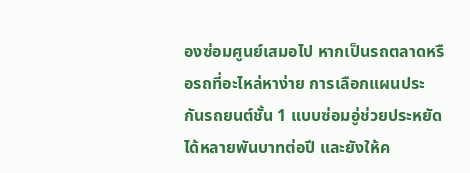องซ่อมศูนย์เสมอไป หากเป็นรถตลาดหรือรถที่อะไหล่หาง่าย การเลือกแผนประกันรถยนต์ชั้น 1 แบบซ่อมอู่ช่วยประหยัดได้หลายพันบาทต่อปี และยังให้ค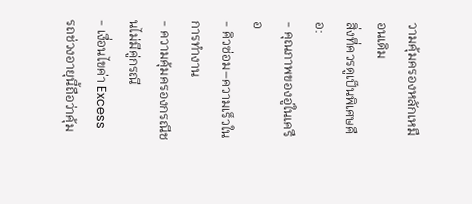วามคุ้มครองหลักเหมือนเดิม
สิ่งที่ควรดูเป็นพิเศษคือ:
- คุณภาพของอู่ในเครือ
- คิวซ่อม–ความเร็วในการทำงาน
- ความคุ้มครองกรณีชนไม่มีคู่กรณี
- เงื่อนไขค่า Excess
รถช่วงอายุนี้ถือว่าคุ้ม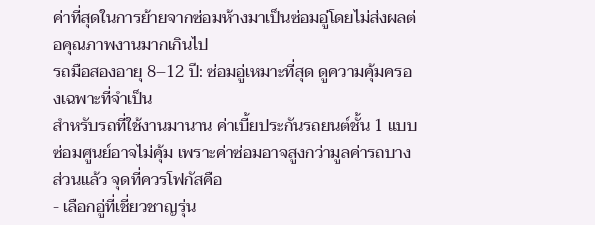ค่าที่สุดในการย้ายจากซ่อมห้างมาเป็นซ่อมอู่โดยไม่ส่งผลต่อคุณภาพงานมากเกินไป
รถมือสองอายุ 8–12 ปี: ซ่อมอู่เหมาะที่สุด ดูความคุ้มครองเฉพาะที่จำเป็น
สำหรับรถที่ใช้งานมานาน ค่าเบี้ยประกันรถยนต์ชั้น 1 แบบซ่อมศูนย์อาจไม่คุ้ม เพราะค่าซ่อมอาจสูงกว่ามูลค่ารถบางส่วนแล้ว จุดที่ควรโฟกัสคือ
- เลือกอู่ที่เชี่ยวชาญรุ่น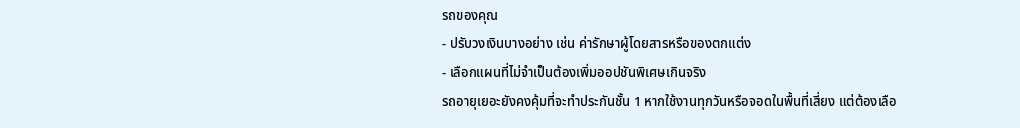รถของคุณ
- ปรับวงเงินบางอย่าง เช่น ค่ารักษาผู้โดยสารหรือของตกแต่ง
- เลือกแผนที่ไม่จำเป็นต้องเพิ่มออปชันพิเศษเกินจริง
รถอายุเยอะยังคงคุ้มที่จะทำประกันชั้น 1 หากใช้งานทุกวันหรือจอดในพื้นที่เสี่ยง แต่ต้องเลือ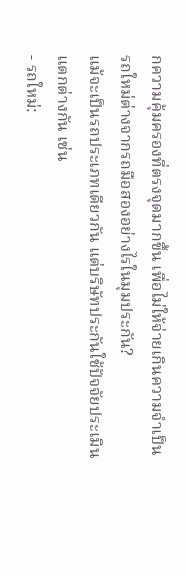กความคุ้มครองที่ตรงจุดมากขึ้น เพื่อไม่ให้จ่ายเกินความจำเป็น
รถใหม่ต่างจากรถมือสองอย่างไรในมุมประกัน?
แม้จะเป็นรถประเภทเดียวกัน แต่บริษัทประกันใช้ปัจจัยประเมินแตกต่างกัน เช่น
- รถใหม่: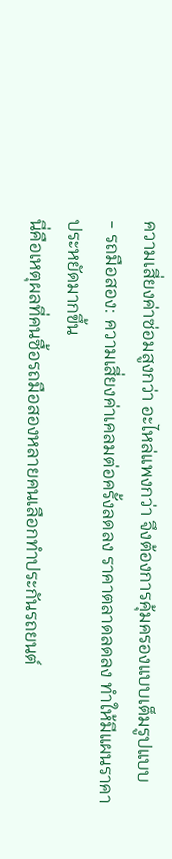ความเสี่ยงค่าซ่อมสูงกว่า อะไหล่แพงกว่า จึงต้องการคุ้มครองแบบเต็มรูปแบบ
- รถมือสอง: ความเสี่ยงค่าเคลมต่อครั้งลดลง ราคาตลาดลดลง ทำให้มีแผนราคาประหยัดมากขึ้น
นี่คือเหตุผลที่คนซื้อรถมือสองหลายคนเลือกทำประกันรถยนต์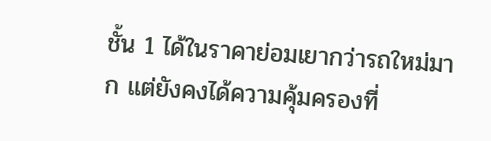ชั้น 1 ได้ในราคาย่อมเยากว่ารถใหม่มาก แต่ยังคงได้ความคุ้มครองที่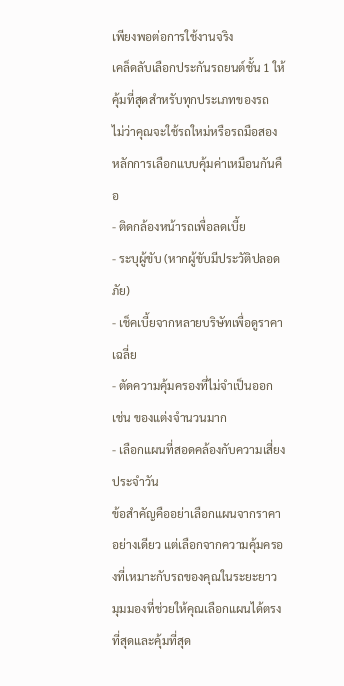เพียงพอต่อการใช้งานจริง
เคล็ดลับเลือกประกันรถยนต์ชั้น 1 ให้คุ้มที่สุดสำหรับทุกประเภทของรถ
ไม่ว่าคุณจะใช้รถใหม่หรือรถมือสอง หลักการเลือกแบบคุ้มค่าเหมือนกันคือ
- ติดกล้องหน้ารถเพื่อลดเบี้ย
- ระบุผู้ขับ (หากผู้ขับมีประวัติปลอดภัย)
- เช็คเบี้ยจากหลายบริษัทเพื่อดูราคาเฉลี่ย
- ตัดความคุ้มครองที่ไม่จำเป็นออก เช่น ของแต่งจำนวนมาก
- เลือกแผนที่สอดคล้องกับความเสี่ยงประจำวัน
ข้อสำคัญคืออย่าเลือกแผนจากราคาอย่างเดียว แต่เลือกจากความคุ้มครองที่เหมาะกับรถของคุณในระยะยาว
มุมมองที่ช่วยให้คุณเลือกแผนได้ตรงที่สุดและคุ้มที่สุด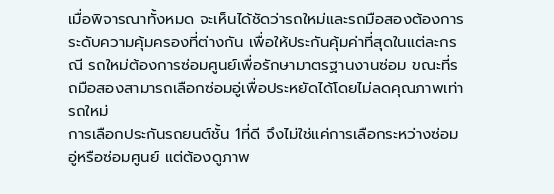เมื่อพิจารณาทั้งหมด จะเห็นได้ชัดว่ารถใหม่และรถมือสองต้องการระดับความคุ้มครองที่ต่างกัน เพื่อให้ประกันคุ้มค่าที่สุดในแต่ละกรณี รถใหม่ต้องการซ่อมศูนย์เพื่อรักษามาตรฐานงานซ่อม ขณะที่รถมือสองสามารถเลือกซ่อมอู่เพื่อประหยัดได้โดยไม่ลดคุณภาพเท่ารถใหม่
การเลือกประกันรถยนต์ชั้น 1ที่ดี จึงไม่ใช่แค่การเลือกระหว่างซ่อมอู่หรือซ่อมศูนย์ แต่ต้องดูภาพ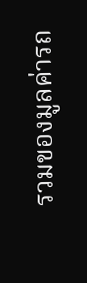รวมของมูลค่ารถ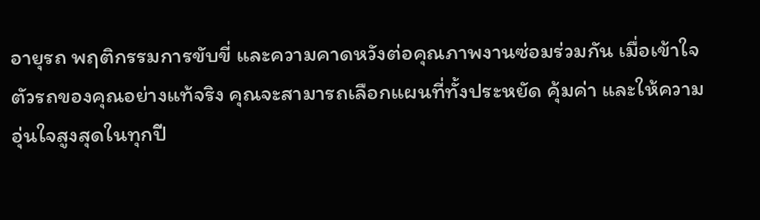อายุรถ พฤติกรรมการขับขี่ และความคาดหวังต่อคุณภาพงานซ่อมร่วมกัน เมื่อเข้าใจตัวรถของคุณอย่างแท้จริง คุณจะสามารถเลือกแผนที่ทั้งประหยัด คุ้มค่า และให้ความอุ่นใจสูงสุดในทุกปี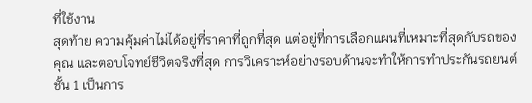ที่ใช้งาน
สุดท้าย ความคุ้มค่าไม่ได้อยู่ที่ราคาที่ถูกที่สุด แต่อยู่ที่การเลือกแผนที่เหมาะที่สุดกับรถของคุณ และตอบโจทย์ชีวิตจริงที่สุด การวิเคราะห์อย่างรอบด้านจะทำให้การทำประกันรถยนต์ชั้น 1 เป็นการ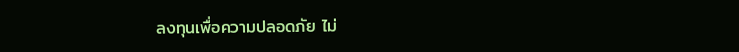ลงทุนเพื่อความปลอดภัย ไม่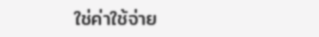ใช่ค่าใช้จ่าย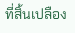ที่สิ้นเปลือง